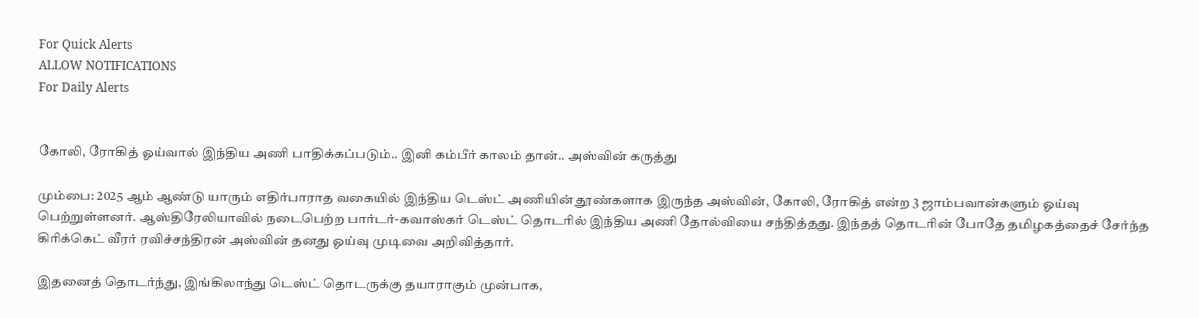For Quick Alerts
ALLOW NOTIFICATIONS
For Daily Alerts


கோலி, ரோகித் ஓய்வால் இந்திய அணி பாதிக்கப்படும்.. இனி கம்பீர் காலம் தான்.. அஸ்வின் கருத்து

மும்பை: 2025 ஆம் ஆண்டு யாரும் எதிர்பாராத வகையில் இந்திய டெஸ்ட் அணியின் தூண்களாக இருந்த அஸ்வின், கோலி, ரோகித் என்ற 3 ஜாம்பவான்களும் ஓய்வு பெற்றுள்ளனர். ஆஸ்திரேலியாவில் நடைபெற்ற பார்டர்-கவாஸ்கர் டெஸ்ட் தொடரில் இந்திய அணி தோல்வியை சந்தித்தது. இந்தத் தொடரின் போதே தமிழகத்தைச் சேர்ந்த கிரிக்கெட் வீரர் ரவிச்சந்திரன் அஸ்வின் தனது ஓய்வு முடிவை அறிவித்தார்.

இதனைத் தொடர்ந்து, இங்கிலாந்து டெஸ்ட் தொடருக்கு தயாராகும் முன்பாக,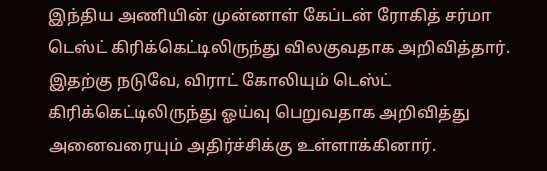இந்திய அணியின் முன்னாள் கேப்டன் ரோகித் சர்மா டெஸ்ட் கிரிக்கெட்டிலிருந்து விலகுவதாக அறிவித்தார். இதற்கு நடுவே, விராட் கோலியும் டெஸ்ட் கிரிக்கெட்டிலிருந்து ஓய்வு பெறுவதாக அறிவித்து அனைவரையும் அதிர்ச்சிக்கு உள்ளாக்கினார்.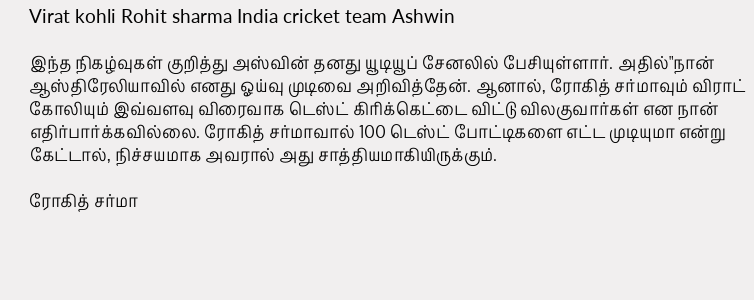Virat kohli Rohit sharma India cricket team Ashwin

இந்த நிகழ்வுகள் குறித்து அஸ்வின் தனது யூடியூப் சேனலில் பேசியுள்ளார். அதில்"நான் ஆஸ்திரேலியாவில் எனது ஓய்வு முடிவை அறிவித்தேன். ஆனால், ரோகித் சர்மாவும் விராட் கோலியும் இவ்வளவு விரைவாக டெஸ்ட் கிரிக்கெட்டை விட்டு விலகுவார்கள் என நான் எதிர்பார்க்கவில்லை. ரோகித் சர்மாவால் 100 டெஸ்ட் போட்டிகளை எட்ட முடியுமா என்று கேட்டால், நிச்சயமாக அவரால் அது சாத்தியமாகியிருக்கும்.

ரோகித் சர்மா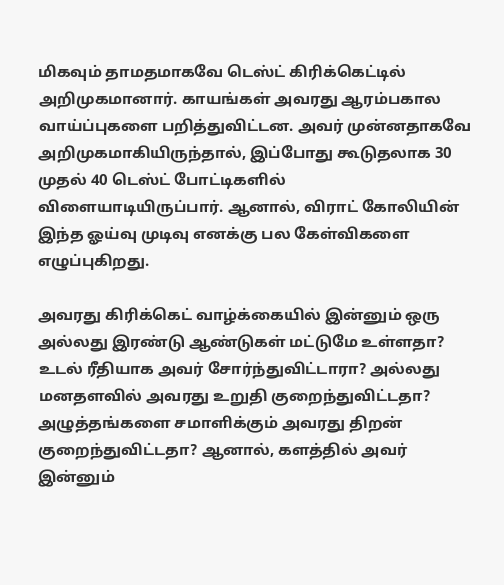மிகவும் தாமதமாகவே டெஸ்ட் கிரிக்கெட்டில் அறிமுகமானார். காயங்கள் அவரது ஆரம்பகால வாய்ப்புகளை பறித்துவிட்டன. அவர் முன்னதாகவே அறிமுகமாகியிருந்தால், இப்போது கூடுதலாக 30 முதல் 40 டெஸ்ட் போட்டிகளில் விளையாடியிருப்பார். ஆனால், விராட் கோலியின் இந்த ஓய்வு முடிவு எனக்கு பல கேள்விகளை எழுப்புகிறது.

அவரது கிரிக்கெட் வாழ்க்கையில் இன்னும் ஒரு அல்லது இரண்டு ஆண்டுகள் மட்டுமே உள்ளதா? உடல் ரீதியாக அவர் சோர்ந்துவிட்டாரா? அல்லது மனதளவில் அவரது உறுதி குறைந்துவிட்டதா? அழுத்தங்களை சமாளிக்கும் அவரது திறன் குறைந்துவிட்டதா? ஆனால், களத்தில் அவர் இன்னும்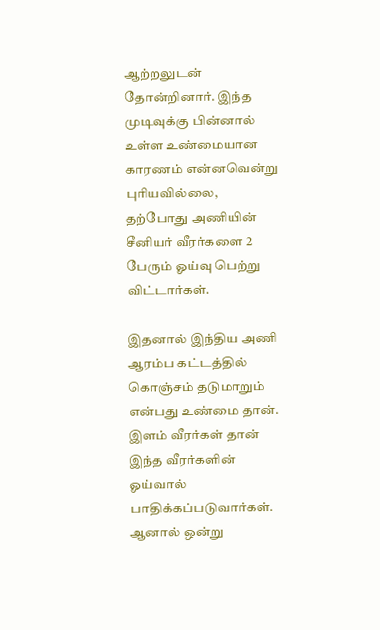ஆற்றலுடன் தோன்றினார். இந்த முடிவுக்கு பின்னால் உள்ள உண்மையான காரணம் என்னவென்று புரியவில்லை, தற்போது அணியின் சீனியர் வீரர்களை 2 பேரும் ஓய்வு பெற்று விட்டார்கள்.

இதனால் இந்திய அணி ஆரம்ப கட்டத்தில் கொஞ்சம் தடுமாறும் என்பது உண்மை தான். இளம் வீரர்கள் தான் இந்த வீரர்களின் ஓய்வால் பாதிக்கப்படுவார்கள். ஆனால் ஒன்று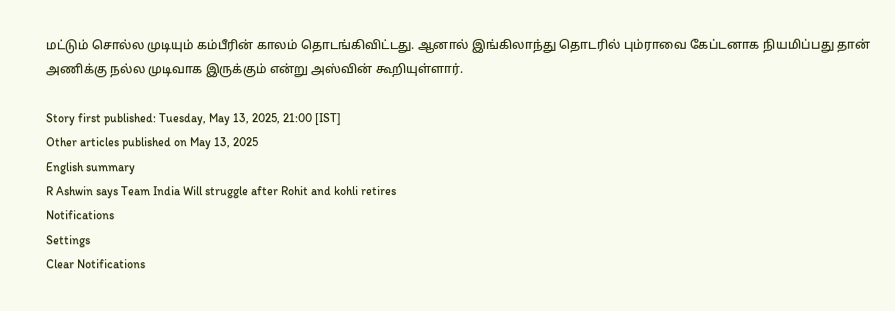மட்டும் சொல்ல முடியும் கம்பீரின் காலம் தொடங்கிவிட்டது. ஆனால் இங்கிலாந்து தொடரில் பும்ராவை கேப்டனாக நியமிப்பது தான் அணிக்கு நல்ல முடிவாக இருக்கும் என்று அஸ்வின் கூறியுள்ளார்.

Story first published: Tuesday, May 13, 2025, 21:00 [IST]
Other articles published on May 13, 2025
English summary
R Ashwin says Team India Will struggle after Rohit and kohli retires
Notifications
Settings
Clear Notifications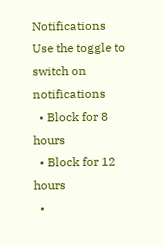Notifications
Use the toggle to switch on notifications
  • Block for 8 hours
  • Block for 12 hours
  •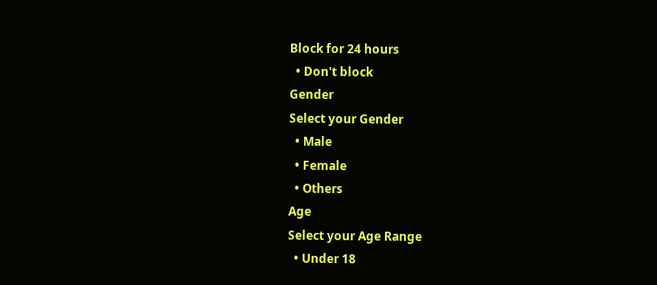Block for 24 hours
  • Don't block
Gender
Select your Gender
  • Male
  • Female
  • Others
Age
Select your Age Range
  • Under 18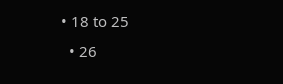• 18 to 25
  • 26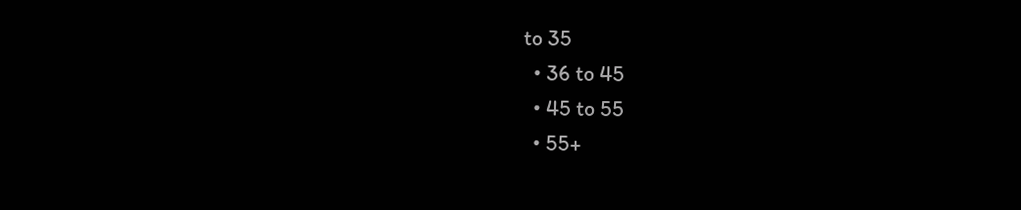to 35
  • 36 to 45
  • 45 to 55
  • 55+